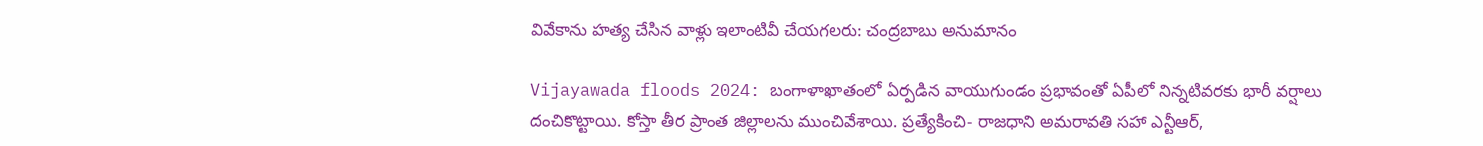వివేకాను హత్య చేసిన వాళ్లు ఇలాంటివీ చేయగలరు: చంద్రబాబు అనుమానం

Vijayawada floods 2024: బంగాళాఖాతంలో ఏర్పడిన వాయుగుండం ప్రభావంతో ఏపీలో నిన్నటివరకు భారీ వర్షాలు దంచికొట్టాయి. కోస్తా తీర ప్రాంత జిల్లాలను ముంచివేశాయి. ప్రత్యేకించి- రాజధాని అమరావతి సహా ఎన్టీఆర్,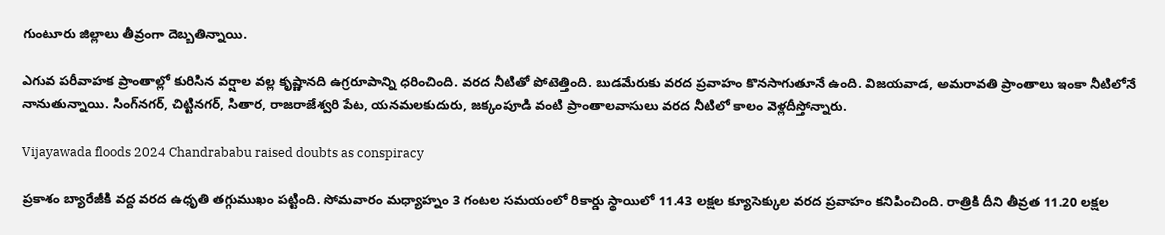గుంటూరు జిల్లాలు తీవ్రంగా దెబ్బతిన్నాయి.

ఎగువ పరీవాహక ప్రాంతాల్లో కురిసిన వర్షాల వల్ల కృష్ణానది ఉగ్రరూపాన్ని ధరించింది. వరద నీటితో పోటెత్తింది. బుడమేరుకు వరద ప్రవాహం కొనసాగుతూనే ఉంది. విజయవాడ, అమరావతి ప్రాంతాలు ఇంకా నీటిలోనే నానుతున్నాయి. సింగ్‌నగర్‌, చిట్టినగర్‌, సితార, రాజరాజేశ్వరి పేట, యనమలకుదురు, జక్కంపూడి వంటి ప్రాంతాలవాసులు వరద నీటిలో కాలం వెళ్లదీస్తోన్నారు.

Vijayawada floods 2024 Chandrababu raised doubts as conspiracy

ప్రకాశం బ్యారేజీకి వద్ద వరద ఉధృతి తగ్గుముఖం పట్టింది. సోమవారం మధ్యాహ్నం 3 గంటల సమయంలో రికార్డు స్థాయిలో 11.43 లక్షల క్యూసెక్కుల వరద ప్రవాహం కనిపించింది. రాత్రికి దీని తీవ్రత 11.20 లక్షల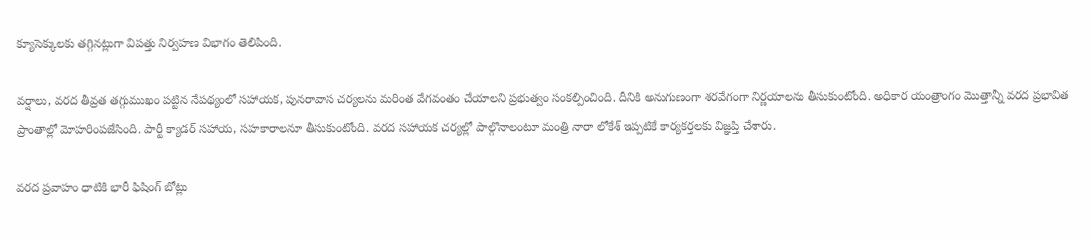క్యూసెక్కులకు తగ్గినట్లుగా విపత్తు నిర్వహణ విభాగం తెలిపింది.

వర్షాలు, వరద తీవ్రత తగ్గుముఖం పట్టిన నేపథ్యంలో సహాయక, పునరావాస చర్యలను మరింత వేగవంతం చేయాలని ప్రభుత్వం సంకల్పించింది. దీనికి అనుగుణంగా శరవేగంగా నిర్ణయాలను తీసుకుంటోంది. అధికార యంత్రాంగం మొత్తాన్నీ వరద ప్రభావిత ప్రాంతాల్లో మోహరింపజేసింది. పార్టీ క్యాడర్ సహాయ, సహకారాలనూ తీసుకుంటోంది. వరద సహాయక చర్యల్లో పాల్గొనాలంటూ మంత్రి నారా లోకేశ్‌ ఇప్పటికే కార్యకర్తలకు విజ్ఞప్తి చేశారు.

వరద ప్రవాహం ధాటికి భారీ ఫిషింగ్ బోట్లు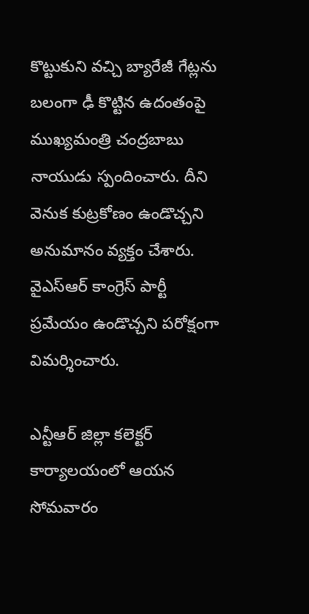కొట్టుకుని వచ్చి బ్యారేజీ గేట్లను బలంగా ఢీ కొట్టిన ఉదంతంపై ముఖ్యమంత్రి చంద్రబాబు నాయుడు స్పందించారు. దీని వెనుక కుట్రకోణం ఉండొచ్చని అనుమానం వ్యక్తం చేశారు. వైఎస్ఆర్ కాంగ్రెస్ పార్టీ ప్రమేయం ఉండొచ్చని పరోక్షంగా విమర్శించారు.

ఎన్టీఆర్ జిల్లా కలెక్టర్ కార్యాలయంలో ఆయన సోమవారం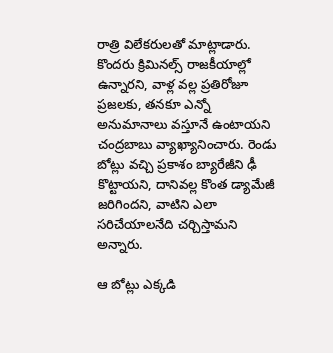రాత్రి విలేకరులతో మాట్లాడారు. కొందరు క్రిమినల్స్ రాజకీయాల్లో ఉన్నారని, వాళ్ల వల్ల ప్రతిరోజూ ప్రజలకు, తనకూ ఎన్నో అనుమానాలు వస్తూనే ఉంటాయని చంద్రబాబు వ్యాఖ్యానించారు. రెండు బోట్లు వచ్చి ప్రకాశం బ్యారేజీని ఢీ కొట్టాయని, దానివల్ల కొంత డ్యామేజీ జరిగిందని, వాటిని ఎలా సరిచేయాలనేది చర్చిస్తామని అన్నారు.

ఆ బోట్లు ఎక్కడి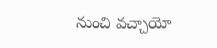నుంచి వచ్చాయో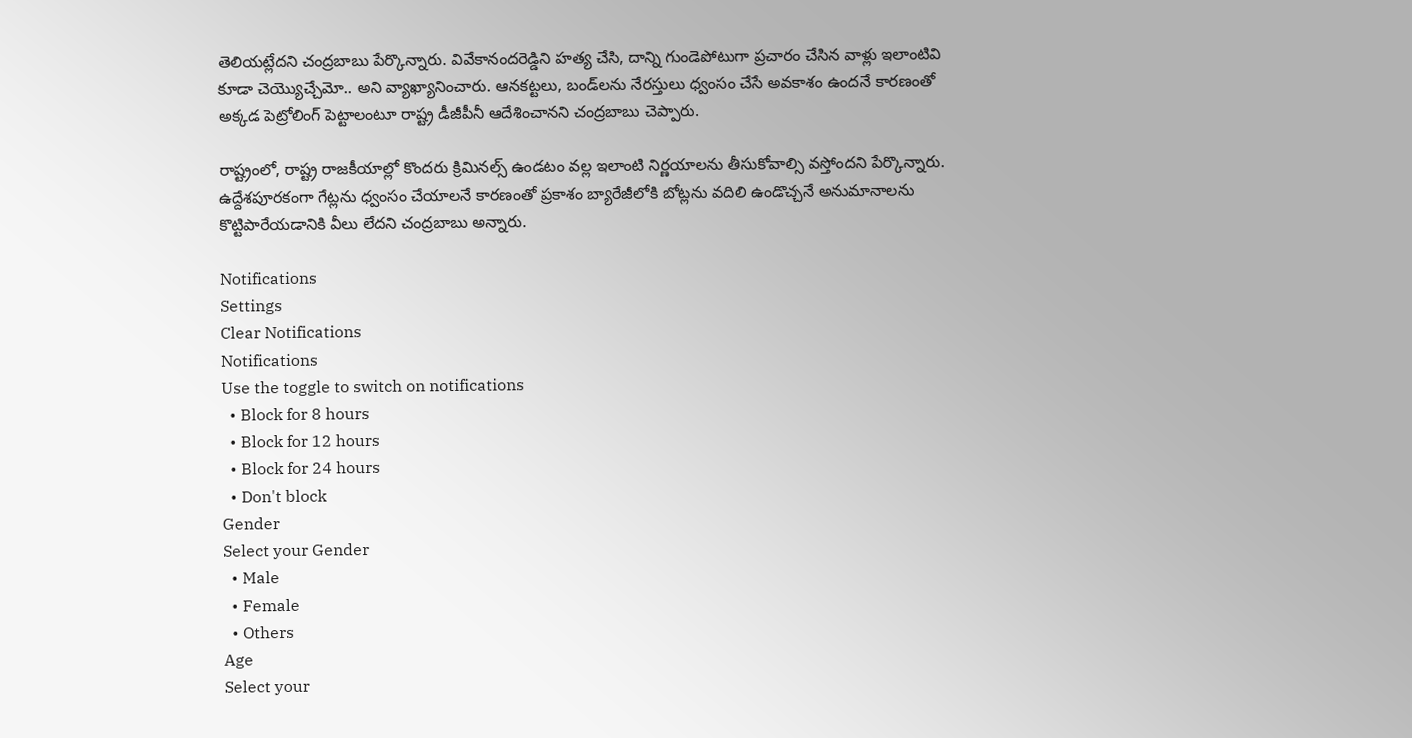తెలియట్లేదని చంద్రబాబు పేర్కొన్నారు. వివేకానందరెడ్డిని హత్య చేసి, దాన్ని గుండెపోటుగా ప్రచారం చేసిన వాళ్లు ఇలాంటివి కూడా చెయ్యొచ్చేమో.. అని వ్యాఖ్యానించారు. ఆనకట్టలు, బండ్‌లను నేరస్తులు ధ్వంసం చేసే అవకాశం ఉందనే కారణంతో అక్కడ పెట్రోలింగ్ పెట్టాలంటూ రాష్ట్ర డీజీపీనీ ఆదేశించానని చంద్రబాబు చెప్పారు.

రాష్ట్రంలో, రాష్ట్ర రాజకీయాల్లో కొందరు క్రిమినల్స్ ఉండటం వల్ల ఇలాంటి నిర్ణయాలను తీసుకోవాల్సి వస్తోందని పేర్కొన్నారు. ఉద్దేశపూరకంగా గేట్లను ధ్వంసం చేయాలనే కారణంతో ప్రకాశం బ్యారేజీలోకి బోట్లను వదిలి ఉండొచ్చనే అనుమానాలను కొట్టిపారేయడానికి వీలు లేదని చంద్రబాబు అన్నారు.

Notifications
Settings
Clear Notifications
Notifications
Use the toggle to switch on notifications
  • Block for 8 hours
  • Block for 12 hours
  • Block for 24 hours
  • Don't block
Gender
Select your Gender
  • Male
  • Female
  • Others
Age
Select your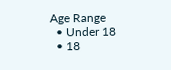Age Range
  • Under 18
  • 18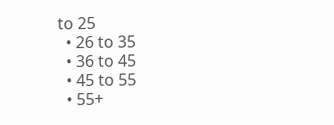to 25
  • 26 to 35
  • 36 to 45
  • 45 to 55
  • 55+